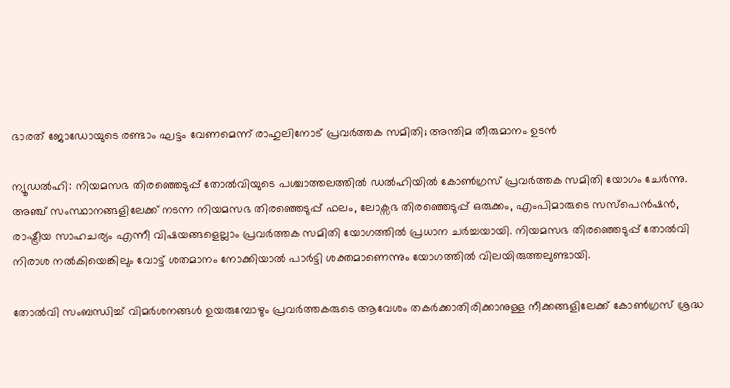ഭാരത് ജോഡോയുടെ രണ്ടാം ഘട്ടം വേണമെന്ന് രാഹുലിനോട് പ്രവര്‍ത്തക സമിതി; അന്തിമ തീരുമാനം ഉടന്‍

ന്യൂഡല്‍ഹി: നിയമസഭ തിരഞ്ഞെടുപ്പ് തോല്‍വിയുടെ പശ്ചാത്തലത്തില്‍ ഡല്‍ഹിയില്‍ കോണ്‍ഗ്രസ് പ്രവര്‍ത്തക സമിതി യോഗം ചേര്‍ന്നു. അഞ്ച് സംസ്ഥാനങ്ങളിലേക്ക് നടന്ന നിയമസഭ തിരഞ്ഞെടുപ്പ് ഫലം, ലോക്സഭ തിരഞ്ഞെടുപ്പ് ഒരുക്കം, എംപിമാരുടെ സസ്പെന്‍ഷന്‍, രാഷ്ട്രീയ സാഹചര്യം എന്നീ വിഷയങ്ങളെല്ലാം പ്രവര്‍ത്തക സമിതി യോഗത്തില്‍ പ്രധാന ചര്‍ച്ചയായി. നിയമസഭ തിരഞ്ഞെടുപ്പ് തോല്‍വി നിരാശ നല്‍കിയെങ്കിലും വോട്ട് ശതമാനം നോക്കിയാല്‍ പാര്‍ട്ടി ശക്തമാണെന്നും യോഗത്തില്‍ വിലയിരുത്തലുണ്ടായി.

തോല്‍വി സംബന്ധിച്ച് വിമര്‍ശനങ്ങള്‍ ഉയരുമ്പോഴും പ്രവര്‍ത്തകരുടെ ആവേശം തകര്‍ക്കാതിരിക്കാനുള്ള നീക്കങ്ങളിലേക്ക് കോണ്‍ഗ്രസ് ശ്രദ്ധ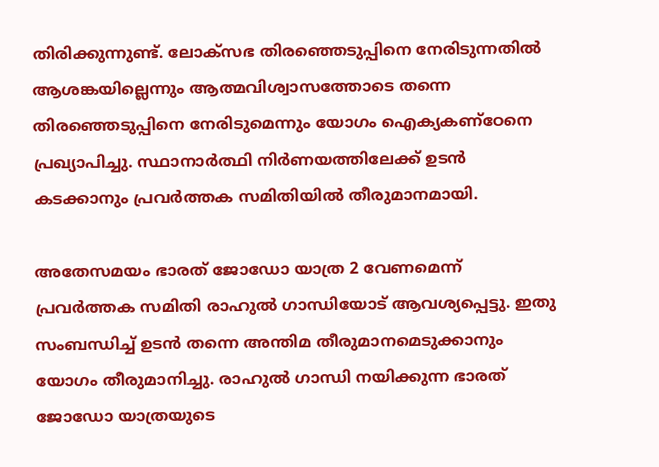തിരിക്കുന്നുണ്ട്. ലോക്സഭ തിരഞ്ഞെടുപ്പിനെ നേരിടുന്നതില്‍ ആശങ്കയില്ലെന്നും ആത്മവിശ്വാസത്തോടെ തന്നെ തിരഞ്ഞെടുപ്പിനെ നേരിടുമെന്നും യോഗം ഐക്യകണ്‌ഠേനെ പ്രഖ്യാപിച്ചു. സ്ഥാനാര്‍ത്ഥി നിര്‍ണയത്തിലേക്ക് ഉടന്‍ കടക്കാനും പ്രവര്‍ത്തക സമിതിയില്‍ തീരുമാനമായി.

അതേസമയം ഭാരത് ജോഡോ യാത്ര 2 വേണമെന്ന് പ്രവര്‍ത്തക സമിതി രാഹുല്‍ ഗാന്ധിയോട് ആവശ്യപ്പെട്ടു. ഇതു സംബന്ധിച്ച് ഉടന്‍ തന്നെ അന്തിമ തീരുമാനമെടുക്കാനും യോഗം തീരുമാനിച്ചു. രാഹുല്‍ ഗാന്ധി നയിക്കുന്ന ഭാരത് ജോഡോ യാത്രയുടെ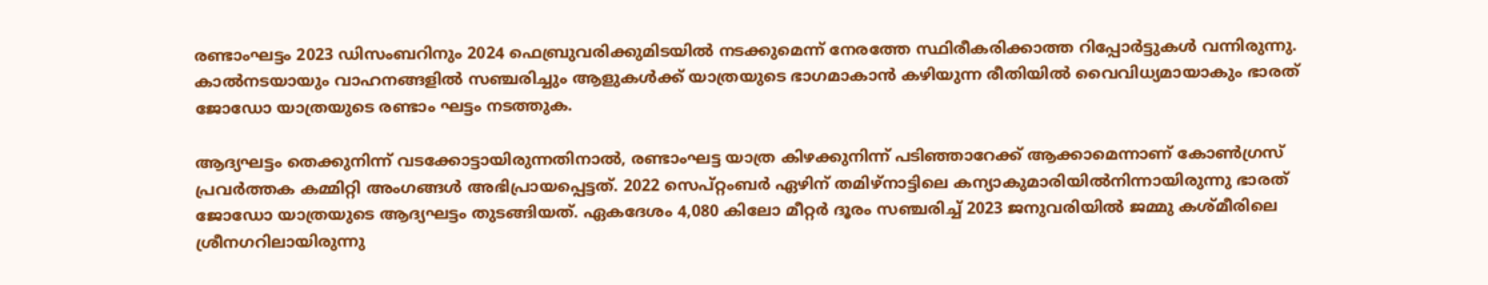രണ്ടാംഘട്ടം 2023 ഡിസംബറിനും 2024 ഫെബ്രുവരിക്കുമിടയില്‍ നടക്കുമെന്ന് നേരത്തേ സ്ഥിരീകരിക്കാത്ത റിപ്പോര്‍ട്ടുകള്‍ വന്നിരുന്നു. കാല്‍നടയായും വാഹനങ്ങളില്‍ സഞ്ചരിച്ചും ആളുകള്‍ക്ക് യാത്രയുടെ ഭാഗമാകാന്‍ കഴിയുന്ന രീതിയില്‍ വൈവിധ്യമായാകും ഭാരത് ജോഡോ യാത്രയുടെ രണ്ടാം ഘട്ടം നടത്തുക.

ആദ്യഘട്ടം തെക്കുനിന്ന് വടക്കോട്ടായിരുന്നതിനാല്‍, രണ്ടാംഘട്ട യാത്ര കിഴക്കുനിന്ന് പടിഞ്ഞാറേക്ക് ആക്കാമെന്നാണ് കോണ്‍ഗ്രസ് പ്രവര്‍ത്തക കമ്മിറ്റി അംഗങ്ങള്‍ അഭിപ്രായപ്പെട്ടത്. 2022 സെപ്റ്റംബര്‍ ഏഴിന് തമിഴ്നാട്ടിലെ കന്യാകുമാരിയില്‍നിന്നായിരുന്നു ഭാരത് ജോഡോ യാത്രയുടെ ആദ്യഘട്ടം തുടങ്ങിയത്. ഏകദേശം 4,080 കിലോ മീറ്റര്‍ ദൂരം സഞ്ചരിച്ച് 2023 ജനുവരിയില്‍ ജമ്മു കശ്മീരിലെ ശ്രീനഗറിലായിരുന്നു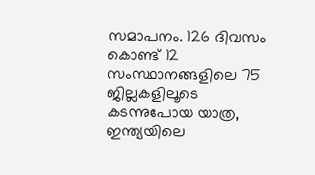സമാപനം. 126 ദിവസം കൊണ്ട് 12 സംസ്ഥാനങ്ങളിലെ 75 ജില്ലകളിലൂടെ കടന്നുപോയ യാത്ര, ഇന്ത്യയിലെ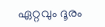ഏറ്റവും ദൂരം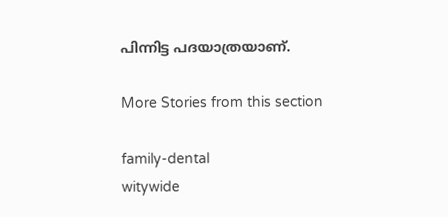പിന്നിട്ട പദയാത്രയാണ്.

More Stories from this section

family-dental
witywide